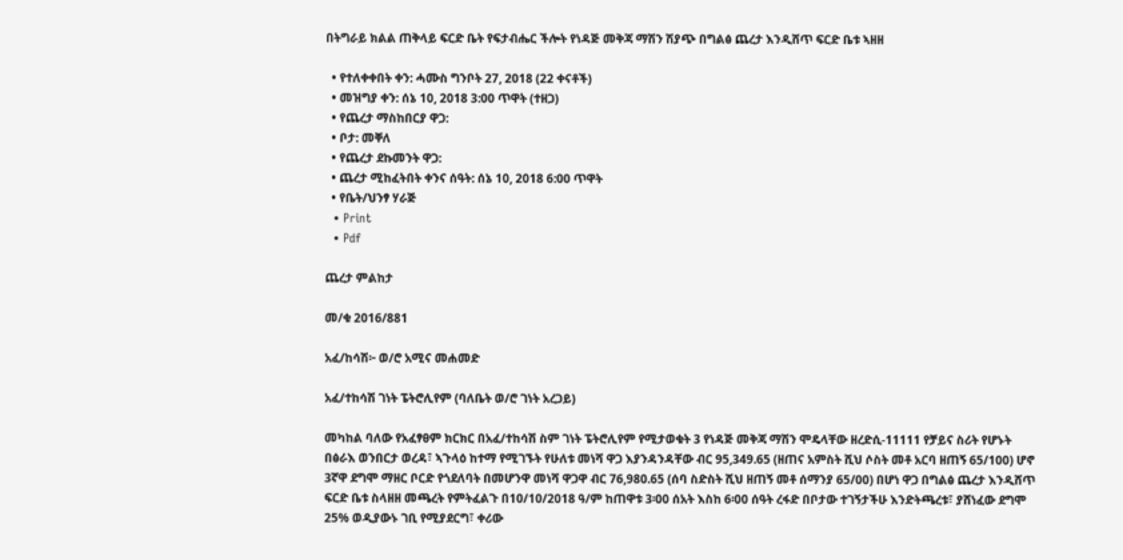በትግራይ ክልል ጠቅላይ ፍርድ ቤት የፍታብሔር ችሎት የነዳጅ መቅጃ ማሽን ሽያጭ በግልፅ ጨረታ እንዲሸጥ ፍርድ ቤቱ ኣዘዘ

  • የተለቀቀበት ቀን: ሓሙስ ግንቦት 27, 2018 (22 ቀናቶች)
  • መዝግያ ቀን: ሰኔ 10, 2018 3:00 ጥዋት (ተዘጋ)
  • የጨረታ ማስከበርያ ዋጋ:
  • ቦታ: መቐለ
  • የጨረታ ደኩመንት ዋጋ:
  • ጨረታ ሚከፈትበት ቀንና ሰዓት: ሰኔ 10, 2018 6:00 ጥዋት
  • የቤት/ህንፃ ሃራጅ
  • Print
  • Pdf

ጨረታ ምልከታ

መ/ቁ 2016/881

አፈ/ከሳሽ፦ ወ/ሮ አሚና መሐመድ

አፈ/ተከሳሽ ገነት ፔትሮሊየም (ባለቤት ወ/ሮ ገነት አረጋይ)

መካከል ባለው የአፈፃፀም ክርክር በአፈ/ተከሳሽ ስም ገነት ፔትሮሊየም የሚታወቁት 3 የነዳጅ መቅጃ ማሽን ሞዴላቸው ዘረድሲ-11111 የቻይና ስሪት የሆኑት በፅራእ ወንበርታ ወረዳ፣ ኣጉላዕ ከተማ የሚገኙት የሁለቱ መነሻ ዋጋ እያንዳንዳቸው ብር 95,349.65 (ዘጠና አምስት ሺህ ሶስት መቶ አርባ ዘጠኝ 65/100) ሆኖ 3ኛዋ ደግሞ ማዘር ቦርድ የጎደለባት በመሆንዋ መነሻ ዋጋዋ ብር 76,980.65 (ሰባ ስድስት ሺህ ዘጠኝ መቶ ሰማንያ 65/00) በሆነ ዋጋ በግልፅ ጨረታ እንዲሸጥ ፍርድ ቤቱ ስላዘዘ መጫረት የምትፈልጉ በ10/10/2018 ዓ/ም ከጠዋቱ 3፡00 ሰአት እስከ 6፡00 ሰዓት ረፋድ በቦታው ተገኝታችሁ እንድትጫረቱ፣ ያሸነፈው ደግሞ 25% ወዲያውኑ ገቢ የሚያደርግ፣ ቀሪው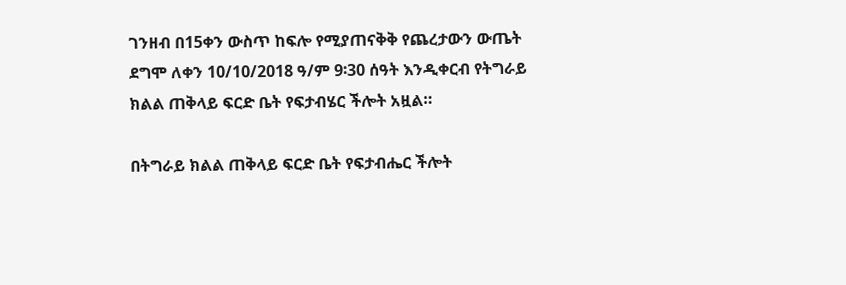ገንዘብ በ15ቀን ውስጥ ከፍሎ የሚያጠናቅቅ የጨረታውን ውጤት ደግሞ ለቀን 10/10/2018 ዓ/ም 9፡30 ሰዓት እንዲቀርብ የትግራይ ክልል ጠቅላይ ፍርድ ቤት የፍታብሄር ችሎት አዟል።

በትግራይ ክልል ጠቅላይ ፍርድ ቤት የፍታብሔር ችሎት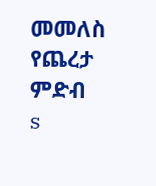መመለስ
የጨረታ ምድብ
s